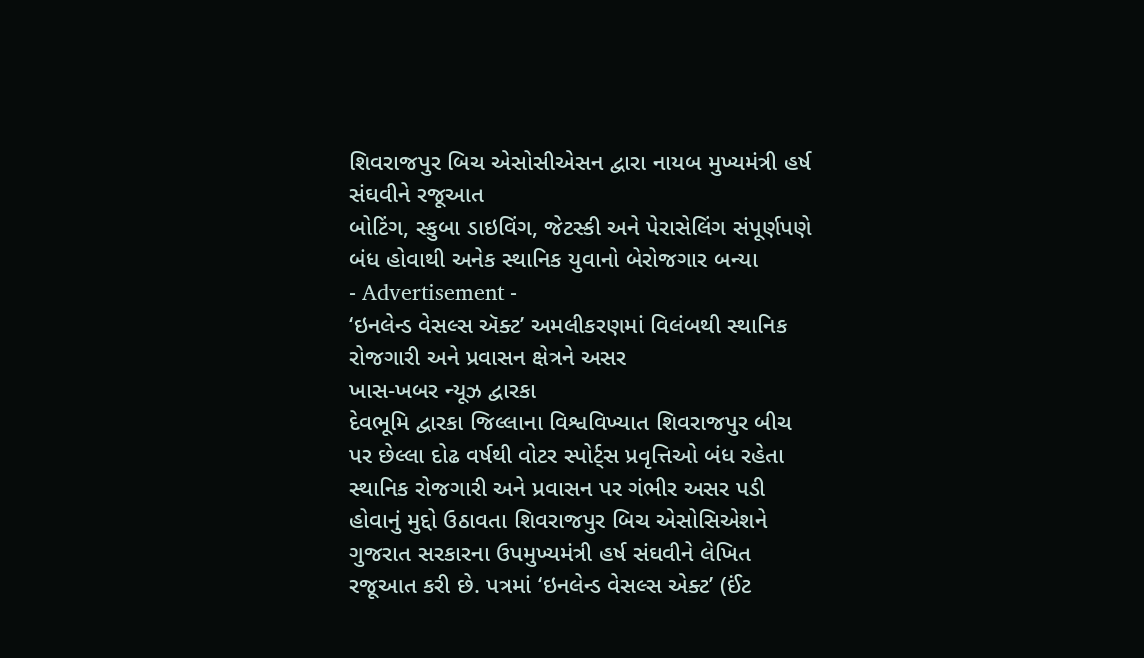શિવરાજપુર બિચ એસોસીએસન દ્વારા નાયબ મુખ્યમંત્રી હર્ષ સંઘવીને રજૂઆત
બોટિંગ, સ્કુબા ડાઇવિંગ, જેટસ્કી અને પેરાસેલિંગ સંપૂર્ણપણે બંધ હોવાથી અનેક સ્થાનિક યુવાનો બેરોજગાર બન્યા
- Advertisement -
‘ઇનલેન્ડ વેસલ્સ ઍક્ટ’ અમલીકરણમાં વિલંબથી સ્થાનિક રોજગારી અને પ્રવાસન ક્ષેત્રને અસર
ખાસ-ખબર ન્યૂઝ દ્વારકા
દેવભૂમિ દ્વારકા જિલ્લાના વિશ્વવિખ્યાત શિવરાજપુર બીચ પર છેલ્લા દોઢ વર્ષથી વોટર સ્પોર્ટ્સ પ્રવૃત્તિઓ બંધ રહેતા સ્થાનિક રોજગારી અને પ્રવાસન પર ગંભીર અસર પડી હોવાનું મુદ્દો ઉઠાવતા શિવરાજપુર બિચ એસોસિએશને ગુજરાત સરકારના ઉપમુખ્યમંત્રી હર્ષ સંઘવીને લેખિત રજૂઆત કરી છે. પત્રમાં ‘ઇનલેન્ડ વેસલ્સ એક્ટ’ (ઈંટ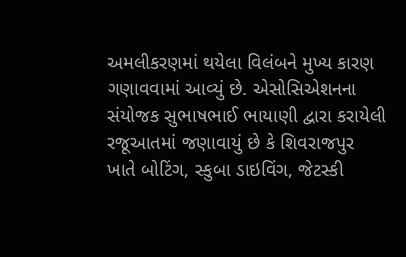અમલીકરણમાં થયેલા વિલંબને મુખ્ય કારણ ગણાવવામાં આવ્યું છે. એસોસિએશનના સંયોજક સુભાષભાઈ ભાયાણી દ્વારા કરાયેલી રજૂઆતમાં જણાવાયું છે કે શિવરાજપુર ખાતે બોટિંગ, સ્કુબા ડાઇવિંગ, જેટસ્કી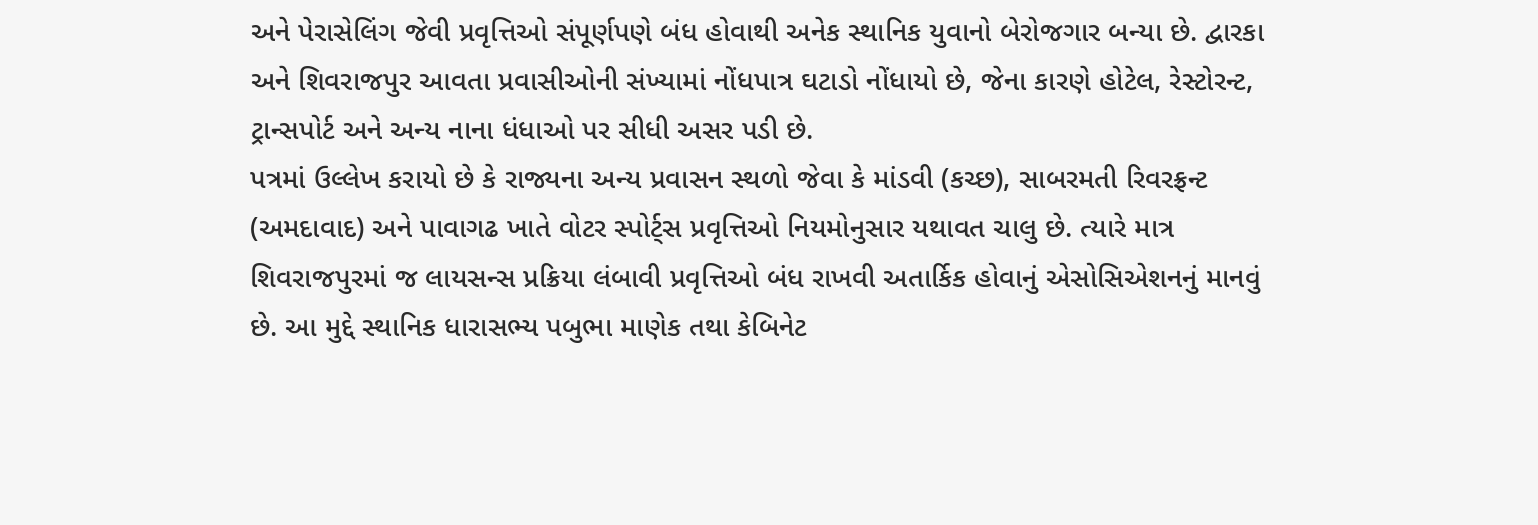અને પેરાસેલિંગ જેવી પ્રવૃત્તિઓ સંપૂર્ણપણે બંધ હોવાથી અનેક સ્થાનિક યુવાનો બેરોજગાર બન્યા છે. દ્વારકા અને શિવરાજપુર આવતા પ્રવાસીઓની સંખ્યામાં નોંધપાત્ર ઘટાડો નોંધાયો છે, જેના કારણે હોટેલ, રેસ્ટોરન્ટ, ટ્રાન્સપોર્ટ અને અન્ય નાના ધંધાઓ પર સીધી અસર પડી છે.
પત્રમાં ઉલ્લેખ કરાયો છે કે રાજ્યના અન્ય પ્રવાસન સ્થળો જેવા કે માંડવી (કચ્છ), સાબરમતી રિવરફ્રન્ટ (અમદાવાદ) અને પાવાગઢ ખાતે વોટર સ્પોર્ટ્સ પ્રવૃત્તિઓ નિયમોનુસાર યથાવત ચાલુ છે. ત્યારે માત્ર શિવરાજપુરમાં જ લાયસન્સ પ્રક્રિયા લંબાવી પ્રવૃત્તિઓ બંધ રાખવી અતાર્કિક હોવાનું એસોસિએશનનું માનવું છે. આ મુદ્દે સ્થાનિક ધારાસભ્ય પબુભા માણેક તથા કેબિનેટ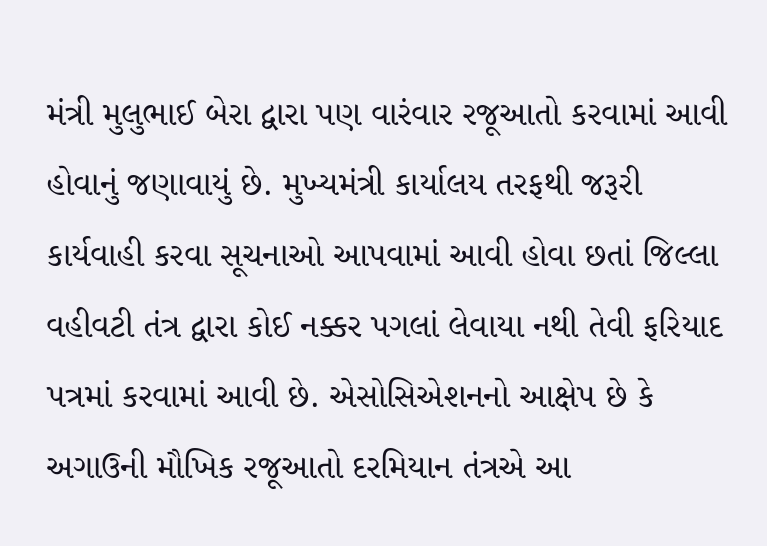મંત્રી મુલુભાઈ બેરા દ્વારા પણ વારંવાર રજૂઆતો કરવામાં આવી હોવાનું જણાવાયું છે. મુખ્યમંત્રી કાર્યાલય તરફથી જરૂરી કાર્યવાહી કરવા સૂચનાઓ આપવામાં આવી હોવા છતાં જિલ્લા વહીવટી તંત્ર દ્વારા કોઈ નક્કર પગલાં લેવાયા નથી તેવી ફરિયાદ પત્રમાં કરવામાં આવી છે. એસોસિએશનનો આક્ષેપ છે કે અગાઉની મૌખિક રજૂઆતો દરમિયાન તંત્રએ આ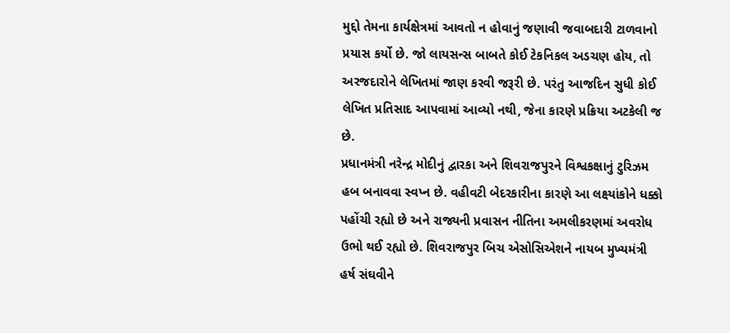મુદ્દો તેમના કાર્યક્ષેત્રમાં આવતો ન હોવાનું જણાવી જવાબદારી ટાળવાનો પ્રયાસ કર્યો છે. જો લાયસન્સ બાબતે કોઈ ટેકનિકલ અડચણ હોય, તો અરજદારોને લેખિતમાં જાણ કરવી જરૂરી છે. પરંતુ આજદિન સુધી કોઈ લેખિત પ્રતિસાદ આપવામાં આવ્યો નથી, જેના કારણે પ્રક્રિયા અટકેલી જ છે.
પ્રધાનમંત્રી નરેન્દ્ર મોદીનું દ્વારકા અને શિવરાજપુરને વિશ્વકક્ષાનું ટુરિઝમ હબ બનાવવા સ્વપ્ન છે. વહીવટી બેદરકારીના કારણે આ લક્ષ્યાંકોને ધક્કો પહોંચી રહ્યો છે અને રાજ્યની પ્રવાસન નીતિના અમલીકરણમાં અવરોધ ઉભો થઈ રહ્યો છે. શિવરાજપુર બિચ એસોસિએશને નાયબ મુખ્યમંત્રી હર્ષ સંઘવીને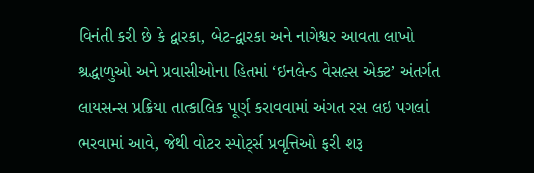વિનંતી કરી છે કે દ્વારકા, બેટ-દ્વારકા અને નાગેશ્વર આવતા લાખો શ્રદ્ધાળુઓ અને પ્રવાસીઓના હિતમાં ‘ઇનલેન્ડ વેસલ્સ એક્ટ’ અંતર્ગત લાયસન્સ પ્રક્રિયા તાત્કાલિક પૂર્ણ કરાવવામાં અંગત રસ લઇ પગલાં ભરવામાં આવે, જેથી વોટર સ્પોર્ટ્સ પ્રવૃત્તિઓ ફરી શરૂ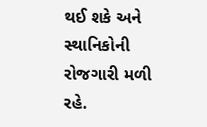થઈ શકે અને સ્થાનિકોની રોજગારી મળી રહે.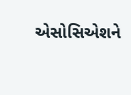એસોસિએશને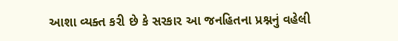આશા વ્યક્ત કરી છે કે સરકાર આ જનહિતના પ્રશ્નનું વહેલી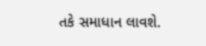તકે સમાધાન લાવશે.